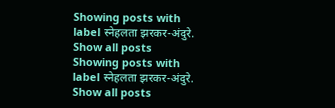Showing posts with label स्नेहलता झरकर-अंदुरे. Show all posts
Showing posts with label स्नेहलता झरकर-अंदुरे. Show all posts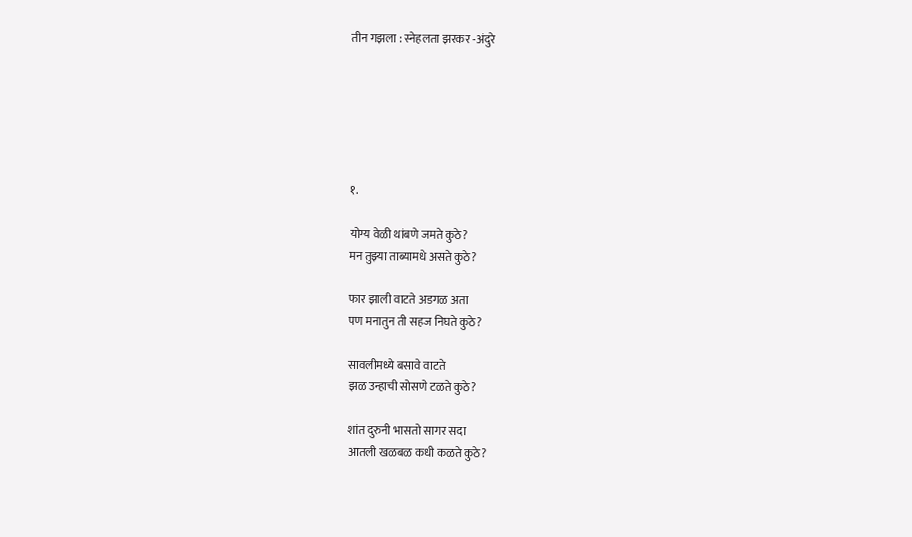तीन गझला : स्नेहलता झरकर -अंदुरे






१.

योग्य वेळी थांबणे जमते कुठे?
मन तुझ्या ताब्यामधे असते कुठे?

फार झाली वाटते अडगळ अता
पण मनातुन ती सहज निघते कुठे?

सावलीमध्ये बसावे वाटते
झळ उन्हाची सोसणे टळते कुठे?

शांत दुरुनी भासतो सागर सदा
आतली खळबळ कधी कळते कुठे?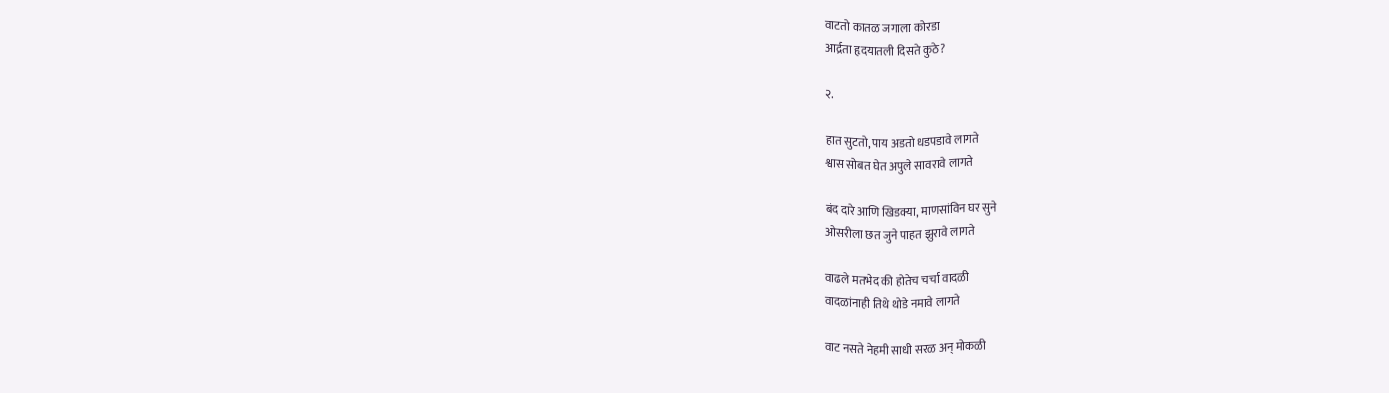वाटतो कातळ जगाला कोरडा
आर्द्रता हृदयातली दिसते कुठे?

२.

हात सुटतो, पाय अडतो धडपडावे लागते
श्वास सोबत घेत अपुले सावरावे लागते

बंद दारे आणि खिडक्या, माणसांविन घर सुने
ओसरीला छत जुने पाहत झुरावे लागते

वाढले मतभेद की होतेच चर्चा वादळी
वादळांनाही तिथे थोडे नमावे लागते

वाट नसते नेहमी साधी सरळ अन् मोकळी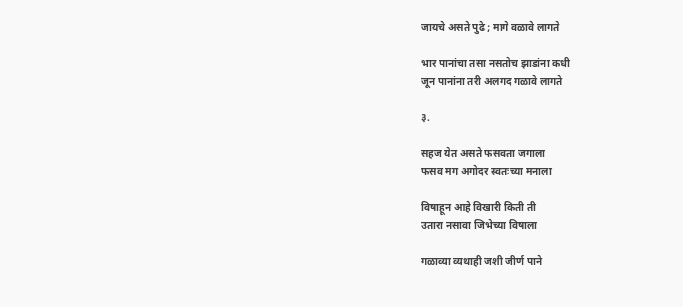जायचे असते पुढे ; मागे वळावे लागते

भार पानांचा तसा नसतोच झाडांना कधी
जून पानांना तरी अलगद गळावे लागते

३.

सहज येत असते फसवता जगाला
फसव मग अगोदर स्वतःच्या मनाला

विषाहून आहे विखारी किती ती
उतारा नसावा जिभेच्या विषाला

गळाव्या व्यथाही जशी जीर्ण पाने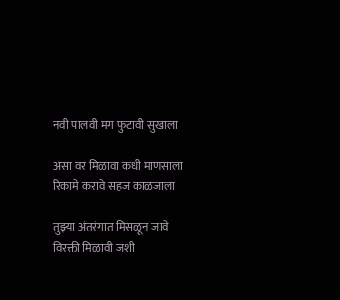नवी पालवी मग फुटावी सुखाला

असा वर मिळावा कधी माणसाला
रिकामे करावे सहज काळजाला

तुझ्या अंतरंगात मिसळून जावे
विरक्ती मिळावी जशी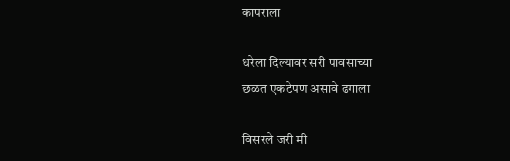कापराला

धरेला दिल्यावर सरी पावसाच्या
छळत एकटेपण असावे ढगाला

विसरले जरी मी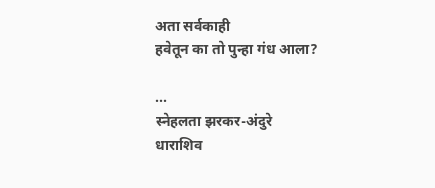अता सर्वकाही
हवेतून का तो पुन्हा गंध आला?

...
स्नेहलता झरकर-अंदुरे
धाराशिव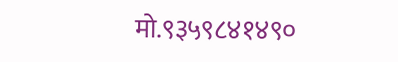मो.९३५९८४१४९०